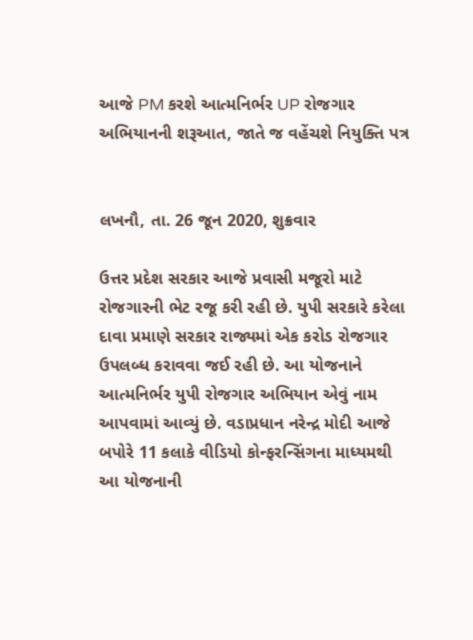આજે PM કરશે આત્મનિર્ભર UP રોજગાર અભિયાનની શરૂઆત, જાતે જ વહેંચશે નિયુક્તિ પત્ર


લખનૌ, તા. 26 જૂન 2020, શુક્રવાર

ઉત્તર પ્રદેશ સરકાર આજે પ્રવાસી મજૂરો માટે રોજગારની ભેટ રજૂ કરી રહી છે. યુપી સરકારે કરેલા દાવા પ્રમાણે સરકાર રાજ્યમાં એક કરોડ રોજગાર ઉપલબ્ધ કરાવવા જઈ રહી છે. આ યોજનાને આત્મનિર્ભર યુપી રોજગાર અભિયાન એવું નામ આપવામાં આવ્યું છે. વડાપ્રધાન નરેન્દ્ર મોદી આજે બપોરે 11 કલાકે વીડિયો કોન્ફરન્સિંગના માધ્યમથી આ યોજનાની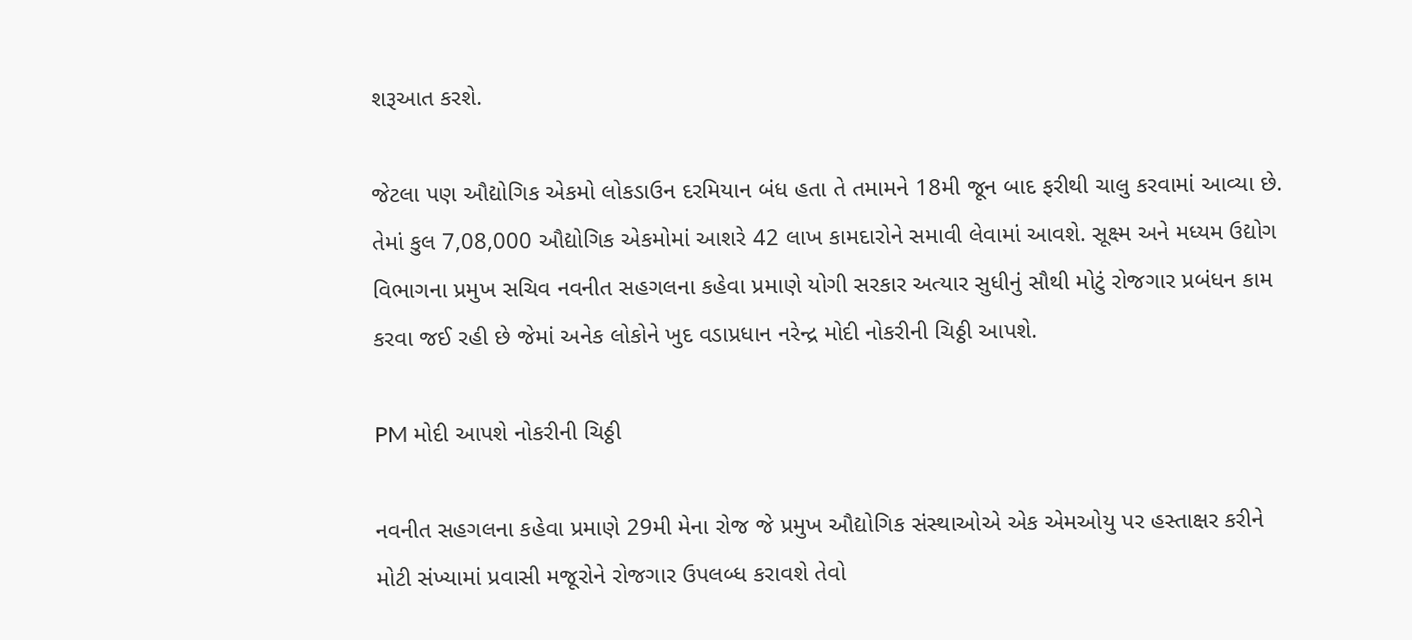શરૂઆત કરશે.

જેટલા પણ ઔદ્યોગિક એકમો લોકડાઉન દરમિયાન બંધ હતા તે તમામને 18મી જૂન બાદ ફરીથી ચાલુ કરવામાં આવ્યા છે. તેમાં કુલ 7,08,000 ઔદ્યોગિક એકમોમાં આશરે 42 લાખ કામદારોને સમાવી લેવામાં આવશે. સૂક્ષ્મ અને મધ્યમ ઉદ્યોગ વિભાગના પ્રમુખ સચિવ નવનીત સહગલના કહેવા પ્રમાણે યોગી સરકાર અત્યાર સુધીનું સૌથી મોટું રોજગાર પ્રબંધન કામ કરવા જઈ રહી છે જેમાં અનેક લોકોને ખુદ વડાપ્રધાન નરેન્દ્ર મોદી નોકરીની ચિઠ્ઠી આપશે.

PM મોદી આપશે નોકરીની ચિઠ્ઠી

નવનીત સહગલના કહેવા પ્રમાણે 29મી મેના રોજ જે પ્રમુખ ઔદ્યોગિક સંસ્થાઓએ એક એમઓયુ પર હસ્તાક્ષર કરીને મોટી સંખ્યામાં પ્રવાસી મજૂરોને રોજગાર ઉપલબ્ધ કરાવશે તેવો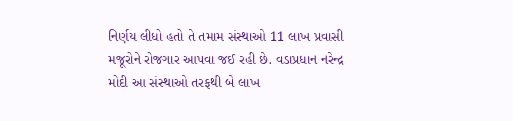નિર્ણય લીધો હતો તે તમામ સંસ્થાઓ 11 લાખ પ્રવાસી મજૂરોને રોજગાર આપવા જઈ રહી છે. વડાપ્રધાન નરેન્દ્ર મોદી આ સંસ્થાઓ તરફથી બે લાખ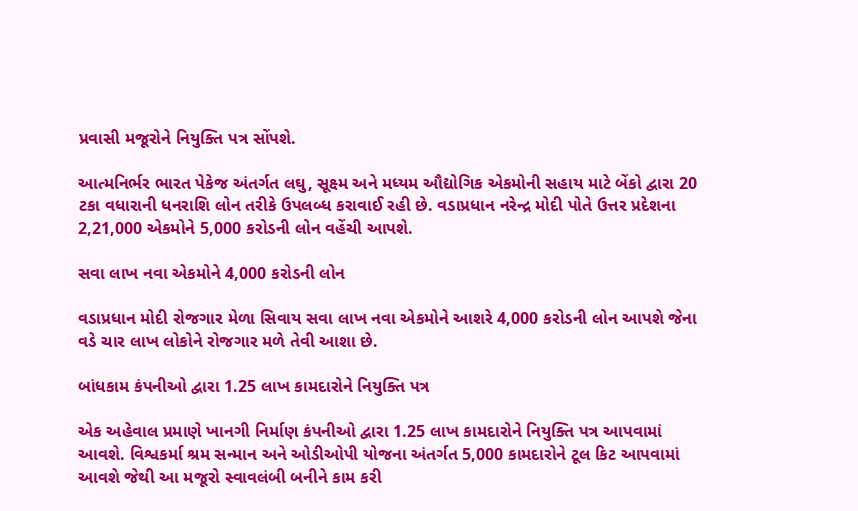પ્રવાસી મજૂરોને નિયુક્તિ પત્ર સોંપશે.

આત્મનિર્ભર ભારત પેકેજ અંતર્ગત લઘુ, સૂક્ષ્મ અને મધ્યમ ઔદ્યોગિક એકમોની સહાય માટે બેંકો દ્વારા 20 ટકા વધારાની ધનરાશિ લોન તરીકે ઉપલબ્ધ કરાવાઈ રહી છે. વડાપ્રધાન નરેન્દ્ર મોદી પોતે ઉત્તર પ્રદેશના 2,21,000 એકમોને 5,000 કરોડની લોન વહેંચી આપશે.

સવા લાખ નવા એકમોને 4,000 કરોડની લોન

વડાપ્રધાન મોદી રોજગાર મેળા સિવાય સવા લાખ નવા એકમોને આશરે 4,000 કરોડની લોન આપશે જેના વડે ચાર લાખ લોકોને રોજગાર મળે તેવી આશા છે.

બાંધકામ કંપનીઓ દ્વારા 1.25 લાખ કામદારોને નિયુક્તિ પત્ર

એક અહેવાલ પ્રમાણે ખાનગી નિર્માણ કંપનીઓ દ્વારા 1.25 લાખ કામદારોને નિયુક્તિ પત્ર આપવામાં આવશે. વિશ્વકર્મા શ્રમ સન્માન અને ઓડીઓપી યોજના અંતર્ગત 5,000 કામદારોને ટૂલ કિટ આપવામાં આવશે જેથી આ મજૂરો સ્વાવલંબી બનીને કામ કરી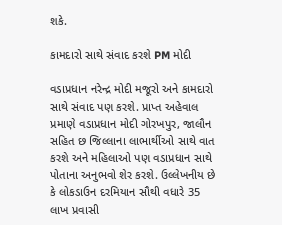શકે.

કામદારો સાથે સંવાદ કરશે PM મોદી

વડાપ્રધાન નરેન્દ્ર મોદી મજૂરો અને કામદારો સાથે સંવાદ પણ કરશે. પ્રાપ્ત અહેવાલ પ્રમાણે વડાપ્રધાન મોદી ગોરખપુર, જાલૌન સહિત છ જિલ્લાના લાભાર્થીઓ સાથે વાત કરશે અને મહિલાઓ પણ વડાપ્રધાન સાથે પોતાના અનુભવો શેર કરશે. ઉલ્લેખનીય છે કે લોકડાઉન દરમિયાન સૌથી વધારે 35 લાખ પ્રવાસી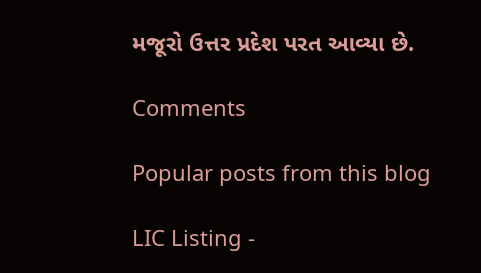મજૂરો ઉત્તર પ્રદેશ પરત આવ્યા છે.

Comments

Popular posts from this blog

LIC Listing -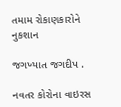તમામ રોકાણકારોને નુકશાન

જગખ્યાત જગદીપ .

નવતર કોરોના વાઇરસ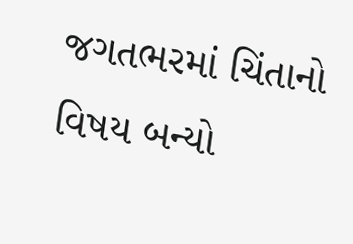જગતભરમાં ચિંતાનો વિષય બન્યો